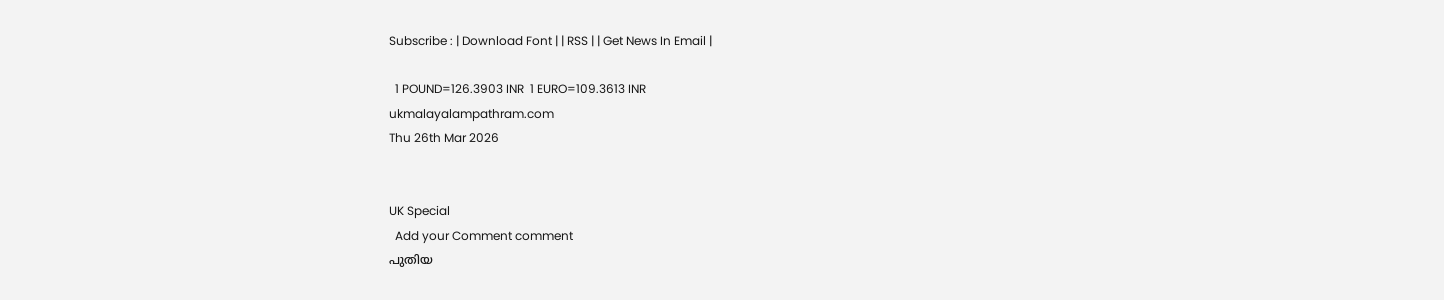Subscribe : | Download Font | | RSS | | Get News In Email |

  1 POUND=126.3903 INR  1 EURO=109.3613 INR
ukmalayalampathram.com
Thu 26th Mar 2026


UK Special
  Add your Comment comment
പുതിയ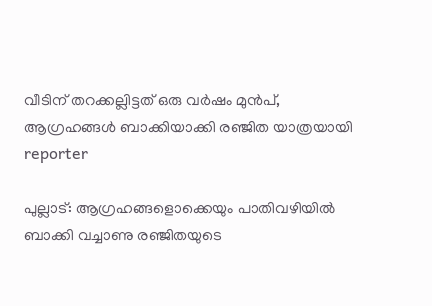വീടിന് തറക്കല്ലിട്ടത് ഒരു വര്‍ഷം മുന്‍പ്, ആഗ്രഹങ്ങള്‍ ബാക്കിയാക്കി രഞ്ജിത യാത്രയായി
reporter

പുല്ലാട്: ആഗ്രഹങ്ങളൊക്കെയും പാതിവഴിയില്‍ ബാക്കി വച്ചാണു രഞ്ജിതയുടെ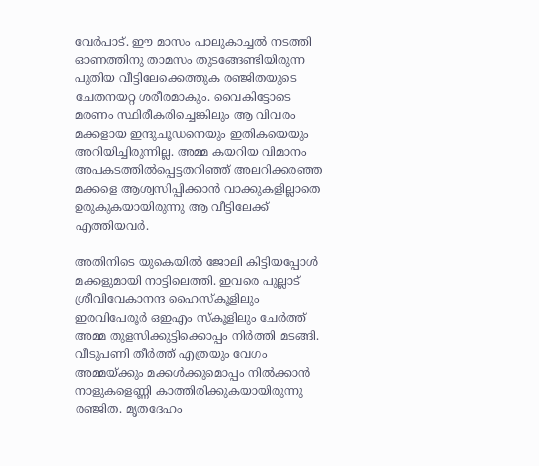വേര്‍പാട്. ഈ മാസം പാലുകാച്ചല്‍ നടത്തി ഓണത്തിനു താമസം തുടങ്ങേണ്ടിയിരുന്ന പുതിയ വീട്ടിലേക്കെത്തുക രഞ്ജിതയുടെ ചേതനയറ്റ ശരീരമാകും. വൈകിട്ടോടെ മരണം സ്ഥിരീകരിച്ചെങ്കിലും ആ വിവരം മക്കളായ ഇന്ദുചൂഡനെയും ഇതികയെയും അറിയിച്ചിരുന്നില്ല. അമ്മ കയറിയ വിമാനം അപകടത്തില്‍പ്പെട്ടതറിഞ്ഞ് അലറിക്കരഞ്ഞ മക്കളെ ആശ്വസിപ്പിക്കാന്‍ വാക്കുകളില്ലാതെ ഉരുകുകയായിരുന്നു ആ വീട്ടിലേക്ക് എത്തിയവര്‍.

അതിനിടെ യുകെയില്‍ ജോലി കിട്ടിയപ്പോള്‍ മക്കളുമായി നാട്ടിലെത്തി. ഇവരെ പുല്ലാട് ശ്രീവിവേകാനന്ദ ഹൈസ്‌കൂളിലും ഇരവിപേരൂര്‍ ഒഇഎം സ്‌കൂളിലും ചേര്‍ത്ത് അമ്മ തുളസിക്കുട്ടിക്കൊപ്പം നിര്‍ത്തി മടങ്ങി. വീടുപണി തീര്‍ത്ത് എത്രയും വേഗം അമ്മയ്ക്കും മക്കള്‍ക്കുമൊപ്പം നില്‍ക്കാന്‍ നാളുകളെണ്ണി കാത്തിരിക്കുകയായിരുന്നു രഞ്ജിത. മൃതദേഹം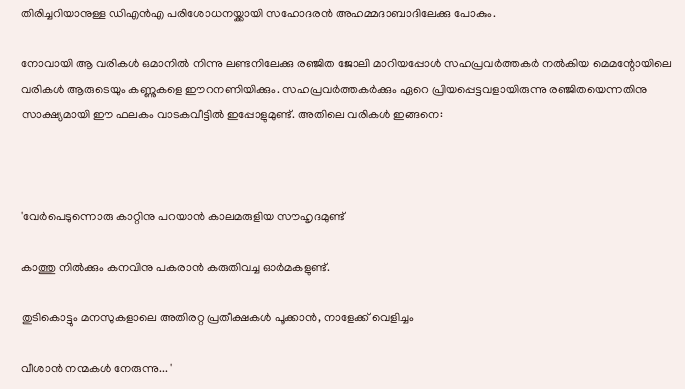തിരിച്ചറിയാനുള്ള ഡിഎന്‍എ പരിശോധനയ്ക്കായി സഹോദരന്‍ അഹമ്മദാബാദിലേക്കു പോകും.

നോവായി ആ വരികള്‍ ഒമാനില്‍ നിന്നു ലണ്ടനിലേക്കു രഞ്ജിത ജോലി മാറിയപ്പോള്‍ സഹപ്രവര്‍ത്തകര്‍ നല്‍കിയ മെമന്റോയിലെ വരികള്‍ ആരുടെയും കണ്ണുകളെ ഈറനണിയിക്കും. സഹപ്രവര്‍ത്തകര്‍ക്കും ഏറെ പ്രിയപ്പെട്ടവളായിരുന്നു രഞ്ജിതയെന്നതിനു സാക്ഷ്യമായി ഈ ഫലകം വാടകവീട്ടില്‍ ഇപ്പോളുമുണ്ട്. അതിലെ വരികള്‍ ഇങ്ങനെ:



'വേര്‍പെടുന്നൊരു കാറ്റിനു പറയാന്‍ കാലമരുളിയ സൗഹൃദമുണ്ട്

കാത്തു നില്‍ക്കും കനവിനു പകരാന്‍ കരുതിവച്ച ഓര്‍മകളുണ്ട്.

തുടികൊട്ടും മനസുകളാലെ അതിരറ്റ പ്രതീക്ഷകള്‍ പൂക്കാന്‍, നാളേക്ക് വെളിച്ചം

വീശാന്‍ നന്മകള്‍ നേരുന്നു... '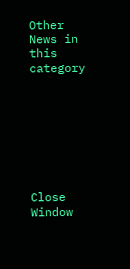Other News in this category








Close Window